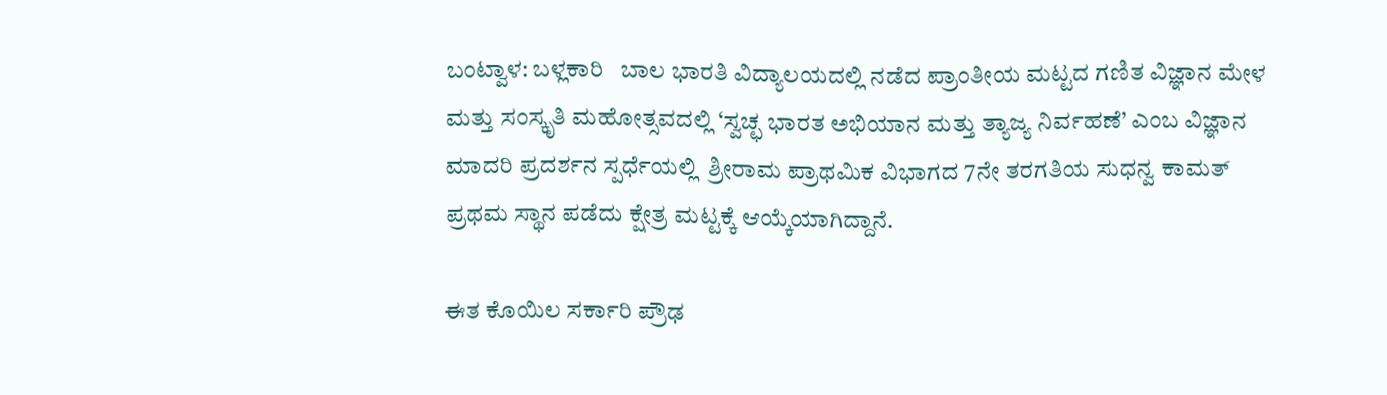ಬಂಟ್ವಾಳ: ಬಳ್ಲಕಾರಿ   ಬಾಲ ಭಾರತಿ ವಿದ್ಯಾಲಯದಲ್ಲಿ ನಡೆದ ಪ್ರಾಂತೀಯ ಮಟ್ಟದ ಗಣಿತ ವಿಜ್ಞಾನ ಮೇಳ ಮತ್ತು ಸಂಸ್ಕೃತಿ ಮಹೋತ್ಸವದಲ್ಲಿ ‘ಸ್ವಚ್ಛ ಭಾರತ ಅಭಿಯಾನ ಮತ್ತು ತ್ಯಾಜ್ಯ ನಿರ್ವಹಣೆ’ ಎಂಬ ವಿಜ್ಞಾನ ಮಾದರಿ ಪ್ರದರ್ಶನ ಸ್ಪರ್ಧೆಯಲ್ಲಿ  ಶ್ರೀರಾಮ ಪ್ರಾಥಮಿಕ ವಿಭಾಗದ 7ನೇ ತರಗತಿಯ ಸುಧನ್ವ ಕಾಮತ್ ಪ್ರಥಮ ಸ್ಥಾನ ಪಡೆದು ಕ್ಷೇತ್ರ ಮಟ್ಟಕ್ಕೆ ಆಯ್ಕೆಯಾಗಿದ್ದಾನೆ.

ಈತ ಕೊಯಿಲ ಸರ್ಕಾರಿ ಪ್ರೌಢ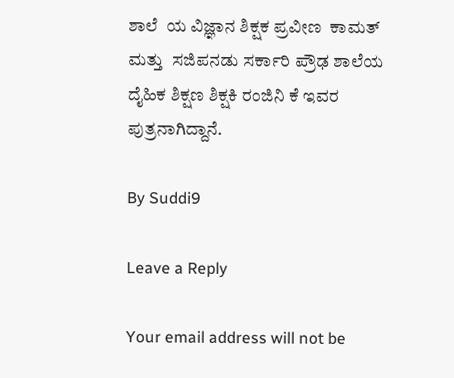ಶಾಲೆ  ಯ ವಿಜ್ಞಾನ ಶಿಕ್ಷಕ ಪ್ರವೀಣ  ಕಾಮತ್  ಮತ್ತು  ಸಜಿಪನಡು ಸರ್ಕಾರಿ ಪ್ರೌಢ ಶಾಲೆಯ ದೈಹಿಕ ಶಿಕ್ಷಣ ಶಿಕ್ಷಕಿ ರಂಜಿನಿ ಕೆ ಇವರ ಪುತ್ರನಾಗಿದ್ದಾನೆ.

By Suddi9

Leave a Reply

Your email address will not be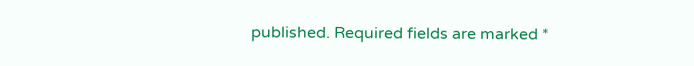published. Required fields are marked *